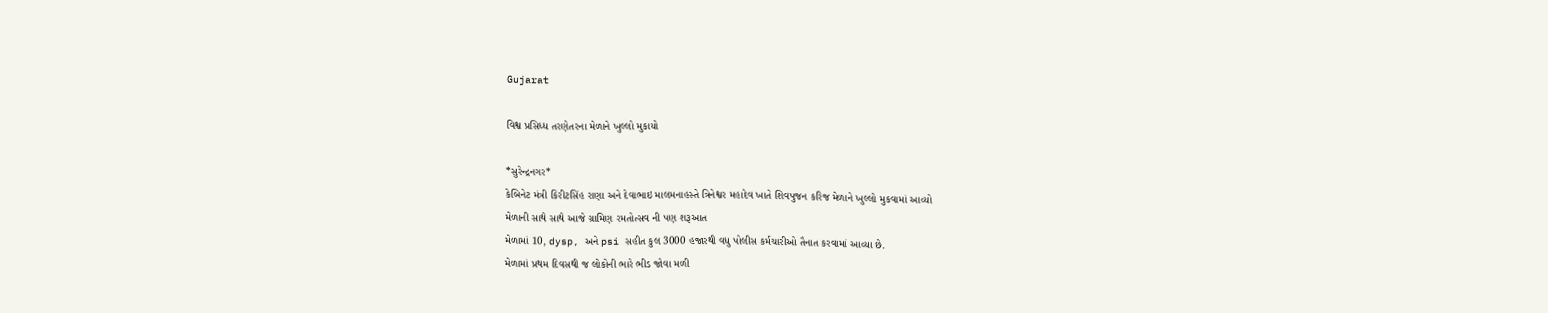Gujarat

વિશ્વ પ્રસિધ્ધ તરણેતરના મેળાને ખુલ્લો મુકાયો

*સુરેન્દ્રનગર*
કેબિનેટ મંત્રી કિરીટસિંહ રાણા અને દેવાભાઇ માલમનાહસ્તે ત્રિનેશ્વર મહાદેવ ખાતે શિવપુજન કરિજ મેળાને ખુલ્લો મુકવામાં આવ્યો
મેળાની સાથે સાથે આજે ગ્રામિણ રમતોત્સવ ની પણ શરૂઆત
મેળામાં 10, dysp, અને psi સહીત કુલ 3000 હજારથી વધુ પોલીસ કર્મચારીઓ તૈનાત કરવામાં આવ્યા છે.
મેળામાં પ્રથમ દિવસથી જ લોકોની ભારે ભીડ જોવા મળી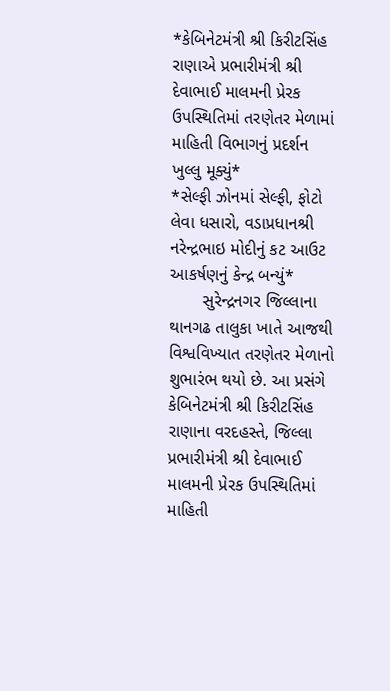*કેબિનેટમંત્રી શ્રી કિરીટસિંહ રાણાએ પ્રભારીમંત્રી શ્રી દેવાભાઈ માલમની પ્રેરક ઉપસ્થિતિમાં તરણેતર મેળામાં માહિતી વિભાગનું પ્રદર્શન ખુલ્લુ મૂક્યું*
*સેલ્ફી ઝોનમાં સેલ્ફી, ફોટો લેવા ધસારો, વડાપ્રધાનશ્રી નરેન્દ્રભાઇ મોદીનું કટ આઉટ આકર્ષણનું કેન્દ્ર બન્યું*
       સુરેન્દ્રનગર જિલ્લાના થાનગઢ તાલુકા ખાતે આજથી વિશ્વવિખ્યાત તરણેતર મેળાનો શુભારંભ થયો છે. આ પ્રસંગે કેબિનેટમંત્રી શ્રી કિરીટસિંહ રાણાના વરદહસ્તે, જિલ્લા પ્રભારીમંત્રી શ્રી દેવાભાઈ માલમની પ્રેરક ઉપસ્થિતિમાં માહિતી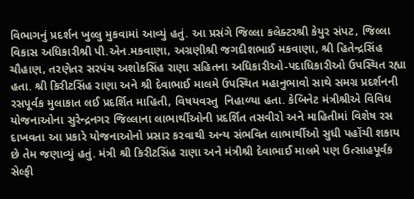વિભાગનું પ્રદર્શન ખુલ્લુ મુકવામાં આવ્યું હતું. આ પ્રસંગે જિલ્લા કલેક્ટરશ્રી કેયુર સંપટ, જિલ્લા વિકાસ અધિકારીશ્રી પી.એન.મકવાણા, અગ્રણીશ્રી જગદીશભાઈ મકવાણા, શ્રી હિતેન્દ્રસિંહ ચૌહાણ, તરણેતર સરપંચ અશોકસિંહ રાણા સહિતના અધિકારીઓ-પદાધિકારીઓ ઉપસ્થિત રહ્યા હતા. શ્રી કિરીટસિંહ રાણા અને શ્રી દેવાભાઈ માલમે ઉપસ્થિત મહાનુભાવો સાથે સમગ્ર પ્રદર્શનની રસપૂર્વક મુલાકાત લઈ પ્રદર્શિત માહિતી, વિષયવસ્તુ  નિહાળ્યા હતા. કેબિનેટ મંત્રીશ્રીએ વિવિધ યોજનાઓના સુરેન્દ્રનગર જિલ્લાના લાભાર્થીઓની પ્રદર્શિત તસવીરો અને માહિતીમાં વિશેષ રસ દાખવતા આ પ્રકારે યોજનાઓનો પ્રસાર કરવાથી અન્ય સંભવિત લાભાર્થીઓ સુધી પહોંચી શકાય છે તેમ જણાવ્યું હતું. મંત્રી શ્રી કિરીટસિંહ રાણા અને મંત્રીશ્રી દેવાભાઈ માલમે પણ ઉત્સાહપૂર્વક સેલ્ફી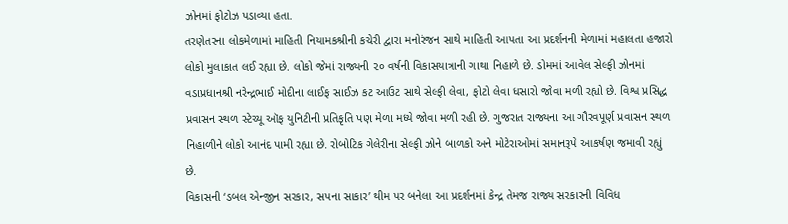ઝોનમાં ફોટોઝ પડાવ્યા હતા.
તરણેતરના લોકમેળામાં માહિતી નિયામકશ્રીની કચેરી દ્વારા મનોરંજન સાથે માહિતી આપતા આ પ્રદર્શનની મેળામાં મહાલતા હજારો લોકો મુલાકાત લઈ રહ્યા છે. લોકો જેમાં રાજ્યની ૨૦ વર્ષની વિકાસયાત્રાની ગાથા નિહાળે છે. ડોમમાં આવેલ સેલ્ફી ઝોનમાં વડાપ્રધાનશ્રી નરેન્દ્રભાઈ મોદીના લાઈફ સાઈઝ કટ આઉટ સાથે સેલ્ફી લેવા, ફોટો લેવા ધસારો જોવા મળી રહ્યો છે. વિશ્વ પ્રસિદ્ધ પ્રવાસન સ્થળ સ્ટેચ્યૂ ઑફ યુનિટીની પ્રતિકૃતિ પણ મેળા મધ્યે જોવા મળી રહી છે. ગુજરાત રાજ્યના આ ગૌરવપૂર્ણ પ્રવાસન સ્થળ નિહાળીને લોકો આનંદ પામી રહ્યા છે. રોબોટિક ગેલેરીના સેલ્ફી ઝોને બાળકો અને મોટેરાઓમાં સમાનરૂપે આકર્ષણ જમાવી રહ્યું છે.
વિકાસની ‘ડબલ એન્જીન સરકાર, સપના સાકાર’ થીમ પર બનેલા આ પ્રદર્શનમાં કેન્દ્ર તેમજ રાજ્ય સરકારની વિવિધ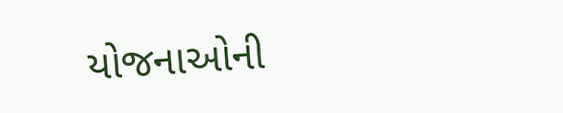યોજનાઓની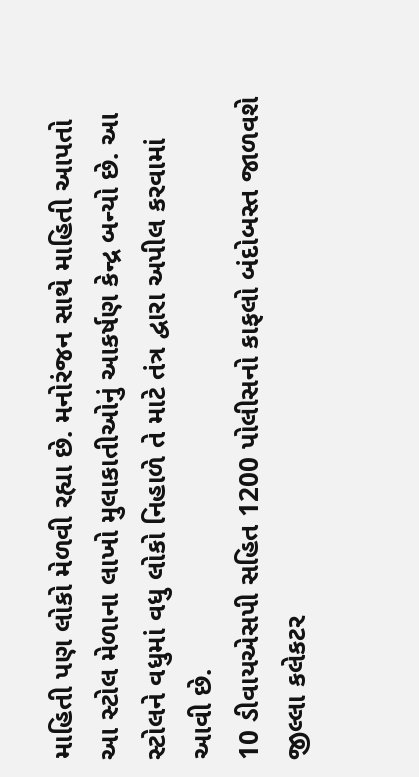માહિતી પણ લોકો મેળવી રહ્યા છે. મનોરંજન સાથે માહિતી આપતો આ સ્ટોલ મેળાના લાખો મુલાકાતીઓનું આકર્ષણ કેન્દ્ર બન્યો છે. આ સ્ટોલને વધુમાં વધુ લોકો નિહાળે તે માટે તંત્ર દ્વારા અપીલ કરવામાં આવી છે.
10 ડીવાયએસપી સહિત 1200 પોલીસનો કાફલો બંદોબસ્ત જાળવશે
જીલ્લા કલેકટર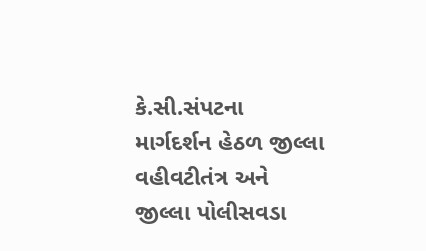કે.સી.સંપટના માર્ગદર્શન હેઠળ જીલ્લા વહીવટીતંત્ર અને જીલ્લા પોલીસવડા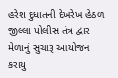હરેશ દુધાતની દેખરેખ હેઠળ જીલ્લા પોલીસ તંત્ર દ્વાર મેળાનું સુચારૂ આયોજન કરાયુ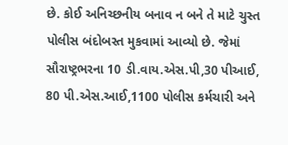છે. કોઈ અનિચ્છનીય બનાવ ન બને તે માટે ચુસ્ત પોલીસ બંદોબસ્ત મુકવામાં આવ્યો છે. જેમાં સૌરાષ્ટ્રભરના 10 ડી.વાય.એસ.પી,30 પીઆઈ, 80 પી.એસ.આઈ,1100 પોલીસ કર્મચારી અને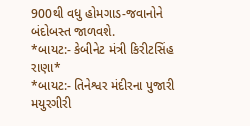900થી વધુ હોમગાડ-જવાનોને બંદોબસ્ત જાળવશે.
*બાયટ:- કેબીનેટ મંત્રી કિરીટસિંહ રાણા*
*બાયટ:- તિનેશ્વર મંદીરના પુજારી મયુરગીરી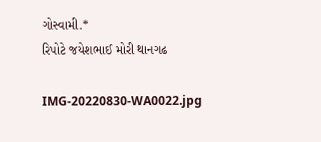ગોસ્વામી.*
રિપોટે જયેશભાઈ મોરી થાનગઢ

IMG-20220830-WA0022.jpg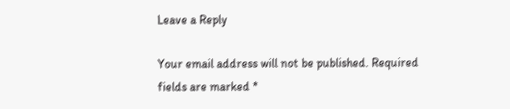Leave a Reply

Your email address will not be published. Required fields are marked *